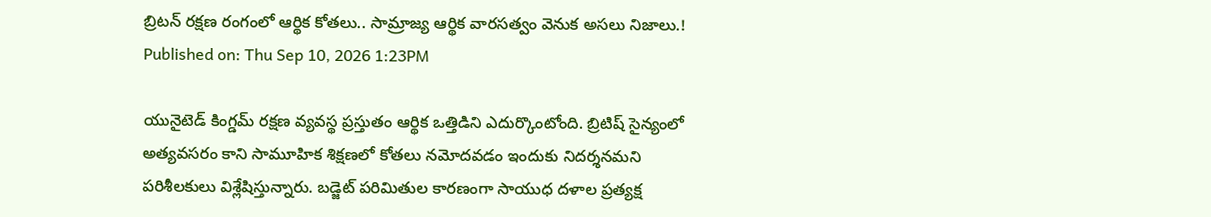బ్రిటన్ రక్షణ రంగంలో ఆర్థిక కోతలు.. సామ్రాజ్య ఆర్థిక వారసత్వం వెనుక అసలు నిజాలు.!
Published on: Thu Sep 10, 2026 1:23PM

యునైటెడ్ కింగ్డమ్ రక్షణ వ్యవస్థ ప్రస్తుతం ఆర్థిక ఒత్తిడిని ఎదుర్కొంటోంది. బ్రిటిష్ సైన్యంలో అత్యవసరం కాని సామూహిక శిక్షణలో కోతలు నమోదవడం ఇందుకు నిదర్శనమని పరిశీలకులు విశ్లేషిస్తున్నారు. బడ్జెట్ పరిమితుల కారణంగా సాయుధ దళాల ప్రత్యక్ష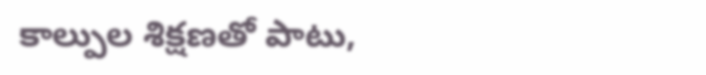కాల్పుల శిక్షణతో పాటు,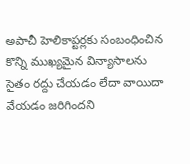అపాచీ హెలికాప్టర్లకు సంబంధించిన కొన్ని ముఖ్యమైన విన్యాసాలను సైతం రద్దు చేయడం లేదా వాయిదా వేయడం జరిగిందని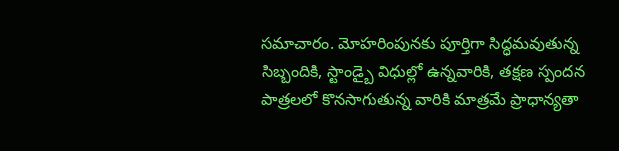సమాచారం. మోహరింపునకు పూర్తిగా సిద్ధమవుతున్న సిబ్బందికి, స్టాండ్బై విధుల్లో ఉన్నవారికి, తక్షణ స్పందన పాత్రలలో కొనసాగుతున్న వారికి మాత్రమే ప్రాధాన్యతా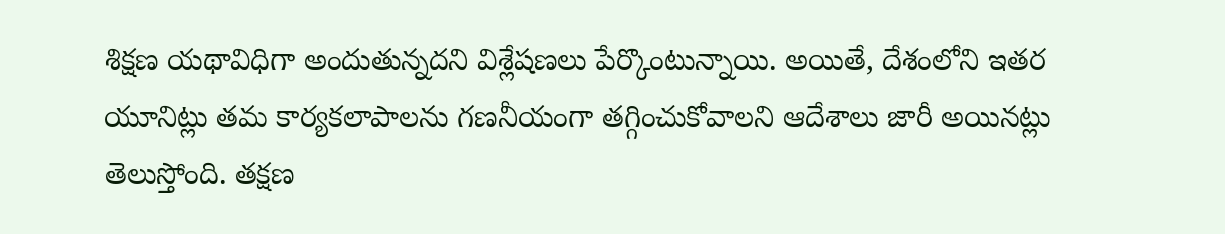శిక్షణ యథావిధిగా అందుతున్నదని విశ్లేషణలు పేర్కొంటున్నాయి. అయితే, దేశంలోని ఇతర యూనిట్లు తమ కార్యకలాపాలను గణనీయంగా తగ్గించుకోవాలని ఆదేశాలు జారీ అయినట్లు తెలుస్తోంది. తక్షణ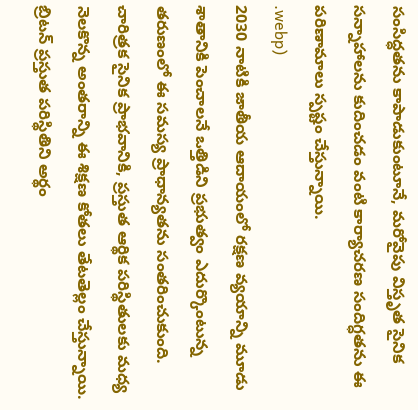సంసిద్ధతను కాపాడుకుంటూనే, మరోవైపు విస్తృత సైనిక సన్నాహాలను కుదించడం వంటి కార్యాచరణ సందిగ్ధతను ఈ పరిణామాలు స్పష్టం చేస్తున్నాయి.
.webp)
2030 నాటికి జాతీయ ఆదాయంలో రక్షణ వ్యయాన్ని మూడు శాతానికి పెంచాలనే ఒత్తిడిని ప్రభుత్వం ఎదుర్కొంటున్న తరుణంలో ఈ సమస్య ప్రాధాన్యతను సంతరించుకుంది. చారిత్రక సైనిక ప్రాభవానికి, ప్రస్తుత ఆర్థిక పరిస్థితులకు మధ్య నెలకొన్న అంతరాన్ని ఈ శిక్షణ కోతలు తేటతెల్లం చేస్తున్నాయి. బ్రిటన్ ప్రస్తుత పరిస్థితిని అర్థం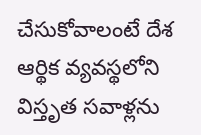చేసుకోవాలంటే దేశ ఆర్థిక వ్యవస్థలోని విస్తృత సవాళ్లను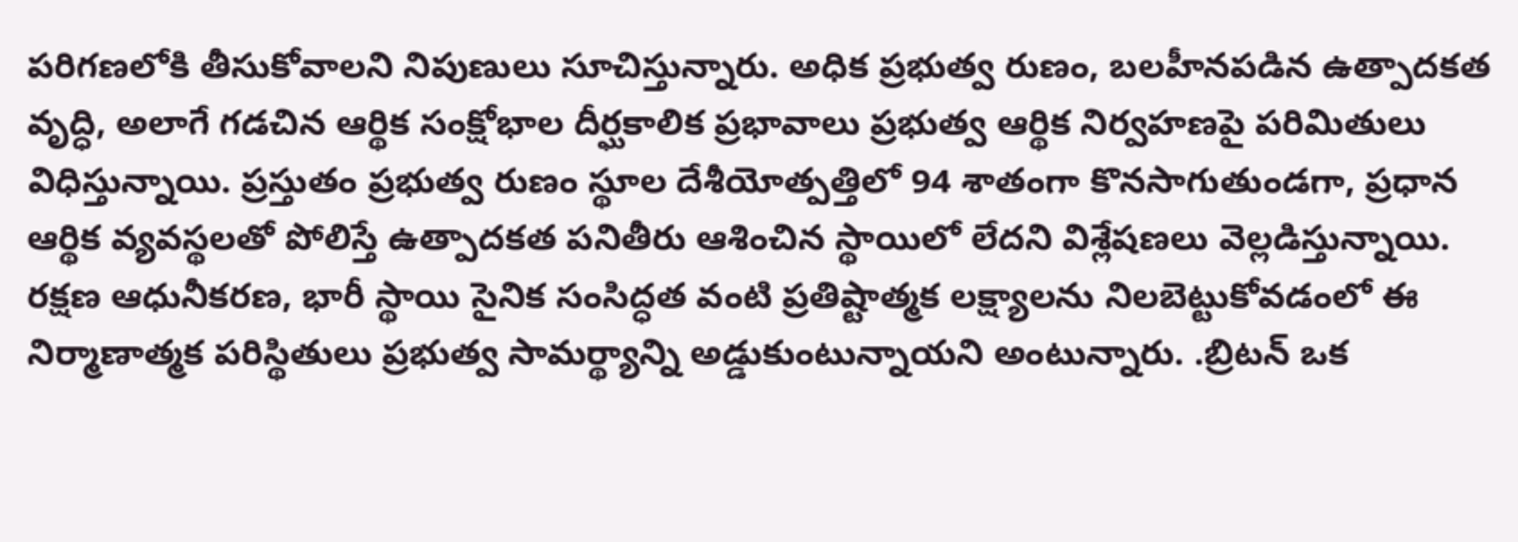పరిగణలోకి తీసుకోవాలని నిపుణులు సూచిస్తున్నారు. అధిక ప్రభుత్వ రుణం, బలహీనపడిన ఉత్పాదకత వృద్ధి, అలాగే గడచిన ఆర్థిక సంక్షోభాల దీర్ఘకాలిక ప్రభావాలు ప్రభుత్వ ఆర్థిక నిర్వహణపై పరిమితులు విధిస్తున్నాయి. ప్రస్తుతం ప్రభుత్వ రుణం స్థూల దేశీయోత్పత్తిలో 94 శాతంగా కొనసాగుతుండగా, ప్రధాన ఆర్థిక వ్యవస్థలతో పోలిస్తే ఉత్పాదకత పనితీరు ఆశించిన స్థాయిలో లేదని విశ్లేషణలు వెల్లడిస్తున్నాయి. రక్షణ ఆధునీకరణ, భారీ స్థాయి సైనిక సంసిద్ధత వంటి ప్రతిష్టాత్మక లక్ష్యాలను నిలబెట్టుకోవడంలో ఈ నిర్మాణాత్మక పరిస్థితులు ప్రభుత్వ సామర్థ్యాన్ని అడ్డుకుంటున్నాయని అంటున్నారు. .బ్రిటన్ ఒక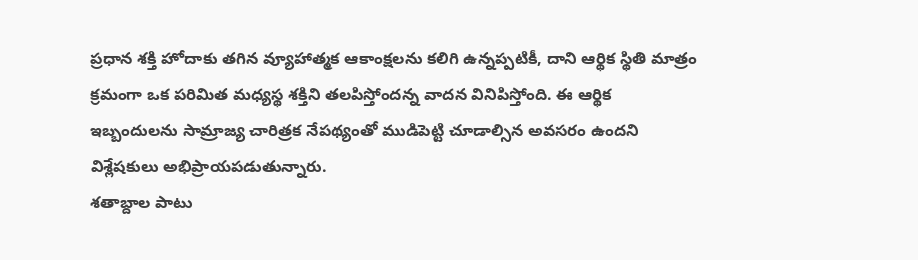ప్రధాన శక్తి హోదాకు తగిన వ్యూహాత్మక ఆకాంక్షలను కలిగి ఉన్నప్పటికీ, దాని ఆర్థిక స్థితి మాత్రం క్రమంగా ఒక పరిమిత మధ్యస్థ శక్తిని తలపిస్తోందన్న వాదన వినిపిస్తోంది. ఈ ఆర్థిక ఇబ్బందులను సామ్రాజ్య చారిత్రక నేపథ్యంతో ముడిపెట్టి చూడాల్సిన అవసరం ఉందని విశ్లేషకులు అభిప్రాయపడుతున్నారు.
శతాబ్దాల పాటు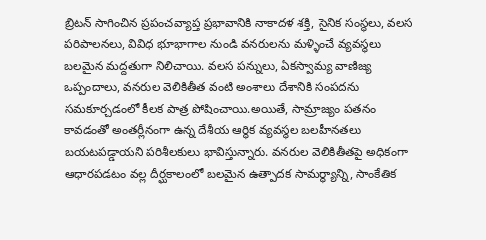బ్రిటన్ సాగించిన ప్రపంచవ్యాప్త ప్రభావానికి నాకాదళ శక్తి, సైనిక సంస్థలు, వలస పరిపాలనలు, వివిధ భూభాగాల నుండి వనరులను మళ్ళించే వ్యవస్థలు బలమైన మద్దతుగా నిలిచాయి. వలస పన్నులు, ఏకస్వామ్య వాణిజ్య ఒప్పందాలు, వనరుల వెలికితీత వంటి అంశాలు దేశానికి సంపదను సమకూర్చడంలో కీలక పాత్ర పోషించాయి.అయితే, సామ్రాజ్యం పతనం కావడంతో అంతర్లీనంగా ఉన్న దేశీయ ఆర్థిక వ్యవస్థల బలహీనతలు బయటపడ్డాయని పరిశీలకులు భావిస్తున్నారు. వనరుల వెలికితీతపై అధికంగా ఆధారపడటం వల్ల దీర్ఘకాలంలో బలమైన ఉత్పాదక సామర్థ్యాన్ని, సాంకేతిక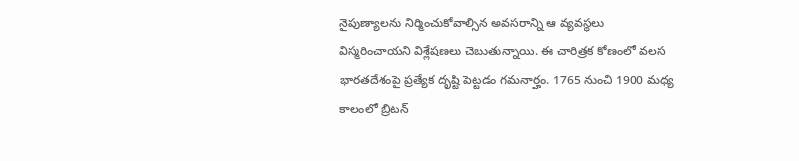నైపుణ్యాలను నిర్మించుకోవాల్సిన అవసరాన్ని ఆ వ్యవస్థలు విస్మరించాయని విశ్లేషణలు చెబుతున్నాయి. ఈ చారిత్రక కోణంలో వలస భారతదేశంపై ప్రత్యేక దృష్టి పెట్టడం గమనార్హం. 1765 నుంచి 1900 మధ్య కాలంలో బ్రిటన్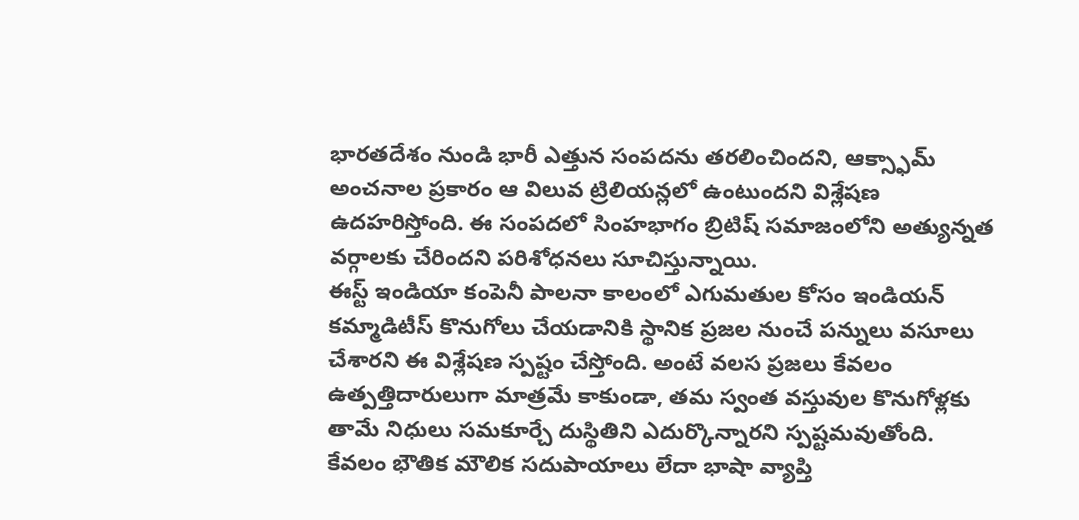భారతదేశం నుండి భారీ ఎత్తున సంపదను తరలించిందని, ఆక్స్ఫామ్ అంచనాల ప్రకారం ఆ విలువ ట్రిలియన్లలో ఉంటుందని విశ్లేషణ ఉదహరిస్తోంది. ఈ సంపదలో సింహభాగం బ్రిటిష్ సమాజంలోని అత్యున్నత వర్గాలకు చేరిందని పరిశోధనలు సూచిస్తున్నాయి.
ఈస్ట్ ఇండియా కంపెనీ పాలనా కాలంలో ఎగుమతుల కోసం ఇండియన్ కమ్మాడిటీస్ కొనుగోలు చేయడానికి స్థానిక ప్రజల నుంచే పన్నులు వసూలు చేశారని ఈ విశ్లేషణ స్పష్టం చేస్తోంది. అంటే వలస ప్రజలు కేవలం ఉత్పత్తిదారులుగా మాత్రమే కాకుండా, తమ స్వంత వస్తువుల కొనుగోళ్లకు తామే నిధులు సమకూర్చే దుస్థితిని ఎదుర్కొన్నారని స్పష్టమవుతోంది. కేవలం భౌతిక మౌలిక సదుపాయాలు లేదా భాషా వ్యాప్తి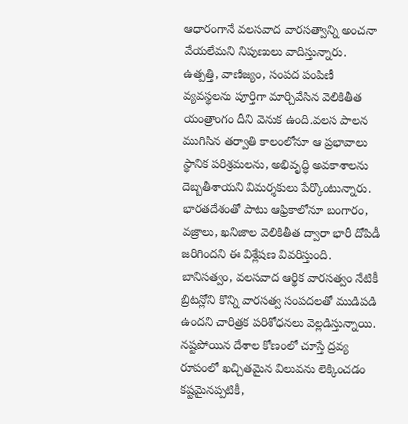ఆధారంగానే వలసవాద వారసత్వాన్ని అంచనా వేయలేమని నిపుణులు వాదిస్తున్నారు. ఉత్పత్తి, వాణిజ్యం, సంపద పంపిణీ వ్యవస్థలను పూర్తిగా మార్చివేసిన వెలికితీత యంత్రాంగం దీని వెనుక ఉంది.వలస పాలన ముగిసిన తర్వాతి కాలంలోనూ ఆ ప్రభావాలు స్థానిక పరిశ్రమలను, అభివృద్ధి అవకాశాలను దెబ్బతీశాయని విమర్శకులు పేర్కొంటున్నారు.
భారతదేశంతో పాటు ఆఫ్రికాలోనూ బంగారం, వజ్రాలు, ఖనిజాల వెలికితీత ద్వారా భారీ దోపిడీ జరిగిందని ఈ విశ్లేషణ వివరిస్తుంది. బానిసత్వం, వలసవాద ఆర్థిక వారసత్వం నేటికీ బ్రిటన్లోని కొన్ని వారసత్వ సంపదలతో ముడిపడి ఉందని చారిత్రక పరిశోధనలు వెల్లడిస్తున్నాయి. నష్టపోయిన దేశాల కోణంలో చూస్తే ద్రవ్య రూపంలో ఖచ్చితమైన విలువను లెక్కించడం కష్టమైనప్పటికీ,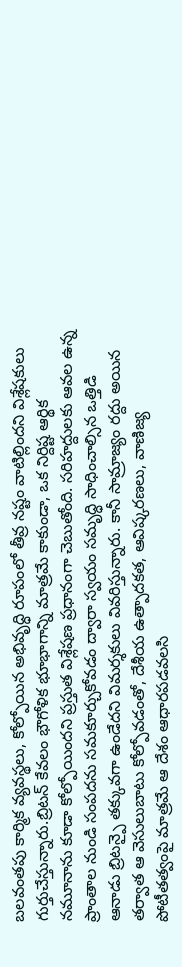బలవంతపు కార్మిక వ్యవస్థలు, కోల్పోయిన అభివృద్ధి రూపంలో తీవ్ర నష్టం వాటిల్లిందని విశ్లేషకులు గుర్తుచేస్తున్నారు.బ్రిటన్ కేవలం భౌగోళిక భూభాగాన్ని మాత్రమే కాకుండా, ఒక నిర్దిష్ట ఆర్థిక నమూనాను కూడా కోల్పోయిందని ప్రస్తుత విశ్లేషణ ప్రధానంగా చెబుతోంది. సరిహద్దులకు ఆవల ఉన్న ప్రాంతాల నుండి సంపదను సమకూర్చుకోవడం ద్వారా స్వయం సమృద్ధి సాధించాల్సిన ఒత్తిడి ఆనాడు బ్రిటన్పై తక్కువగా ఉండేదని విమర్శకులు వివరిస్తున్నారు. కానీ సామ్రాజ్యం రద్దు అయిన తర్వాత ఆ వెసులుబాటు కోల్పోవడంతో, దేశీయ ఉత్పాదకత, ఆవిష్కరణలు, వాణిజ్య పోటీతత్వంపై మాత్రమే ఆ దేశం ఆధారపడవలసి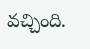వచ్చింది.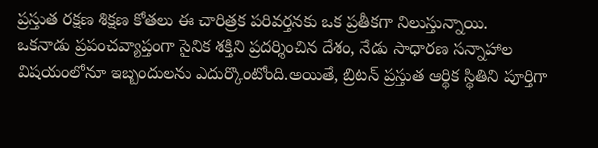ప్రస్తుత రక్షణ శిక్షణ కోతలు ఈ చారిత్రక పరివర్తనకు ఒక ప్రతీకగా నిలుస్తున్నాయి.
ఒకనాడు ప్రపంచవ్యాప్తంగా సైనిక శక్తిని ప్రదర్శించిన దేశం, నేడు సాధారణ సన్నాహాల విషయంలోనూ ఇబ్బందులను ఎదుర్కొంటోంది.అయితే, బ్రిటన్ ప్రస్తుత ఆర్థిక స్థితిని పూర్తిగా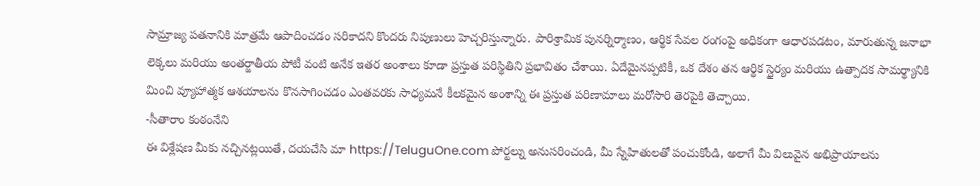సామ్రాజ్య పతనానికి మాత్రమే ఆపాదించడం సరికాదని కొందరు నిపుణులు హెచ్చరిస్తున్నారు. పారిశ్రామిక పునర్నిర్మాణం, ఆర్థిక సేవల రంగంపై అధికంగా ఆధారపడటం, మారుతున్న జనాభా లెక్కలు మరియు అంతర్జాతీయ పోటీ వంటి అనేక ఇతర అంశాలు కూడా ప్రస్తుత పరిస్థితిని ప్రభావితం చేశాయి. ఏదేమైనప్పటికీ, ఒక దేశం తన ఆర్థిక స్థైర్యం మరియు ఉత్పాదక సామర్థ్యానికి మించి వ్యూహాత్మక ఆశయాలను కొనసాగించడం ఎంతవరకు సాధ్యమనే కీలకమైన అంశాన్ని ఈ ప్రస్తుత పరిణామాలు మరోసారి తెరపైకి తెచ్చాయి.
-సీతారాం కంఠంనేని
ఈ విశ్లేషణ మీకు నచ్చినట్లయితే, దయచేసి మా https://TeluguOne.com పోర్టల్ను అనుసరించండి, మీ స్నేహితులతో పంచుకోండి, అలాగే మీ విలువైన అభిప్రాయాలను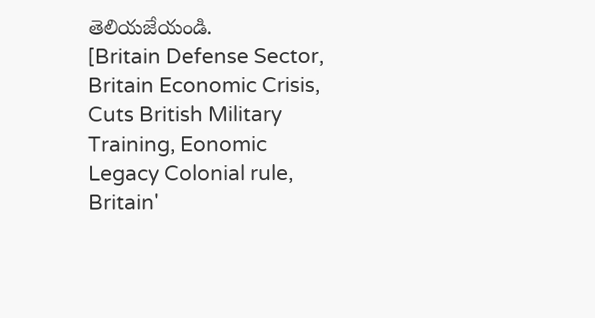తెలియజేయండి.
[Britain Defense Sector, Britain Economic Crisis, Cuts British Military Training, Eonomic Legacy Colonial rule, Britain'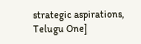strategic aspirations, Telugu One]